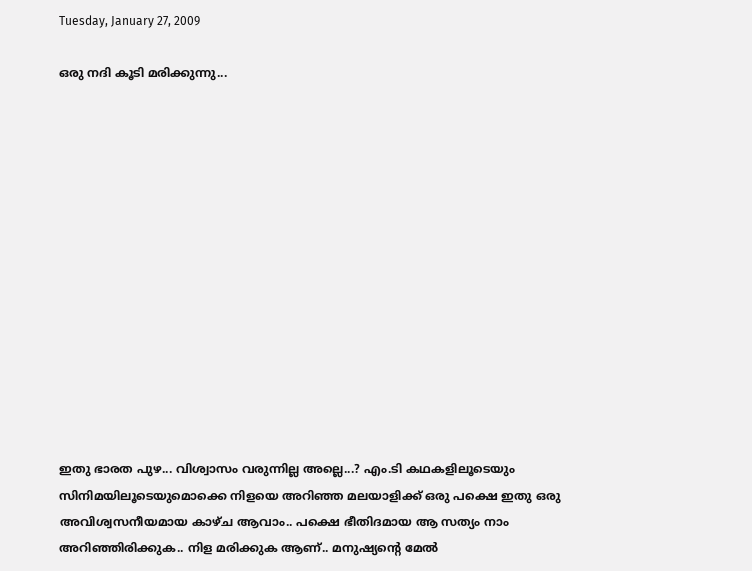Tuesday, January 27, 2009

ഒരു നദി കൂടി മരിക്കുന്നു...














ഇതു ഭാരത പുഴ... വിശ്വാസം വരുന്നില്ല അല്ലെ...? എം.ടി കഥകളിലൂടെയും സിനിമയിലൂടെയുമൊക്കെ നിളയെ അറിഞ്ഞ മലയാളിക്ക് ഒരു പക്ഷെ ഇതു ഒരു അവിശ്വസനീയമായ കാഴ്ച ആവാം.. പക്ഷെ ഭീതിദമായ ആ സത്യം നാം അറിഞ്ഞിരിക്കുക.. നിള മരിക്കുക ആണ്.. മനുഷ്യന്റെ മേല്‍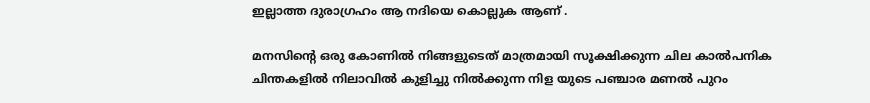ഇല്ലാത്ത ദുരാഗ്രഹം ആ നദിയെ കൊല്ലുക ആണ് .

മനസിന്റെ ഒരു കോണില്‍ നിങ്ങളുടെത് മാത്രമായി സൂക്ഷിക്കുന്ന ചില കാല്‍പനിക ചിന്തകളില്‍ നിലാവില്‍ കുളിച്ചു നില്‍ക്കുന്ന നിള യുടെ പഞ്ചാര മണല്‍ പുറം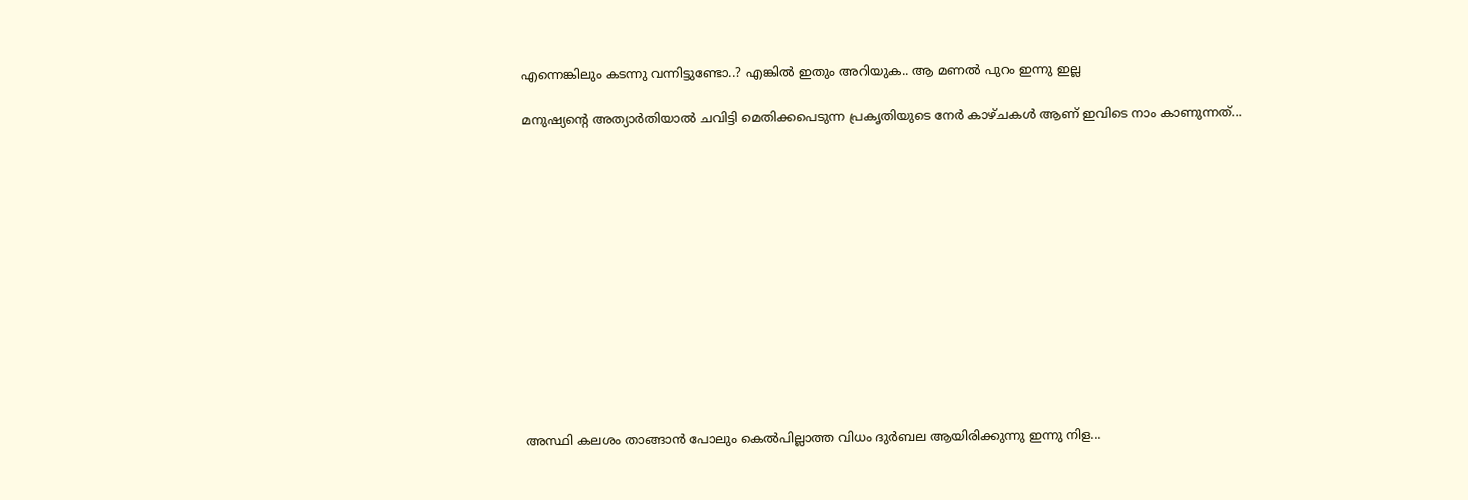എന്നെങ്കിലും കടന്നു വന്നിട്ടുണ്ടോ..? എങ്കില്‍ ഇതും അറിയുക.. ആ മണല്‍ പുറം ഇന്നു ഇല്ല

മനുഷ്യന്റെ അത്യാര്‍തിയാല്‍ ചവിട്ടി മെതിക്കപെടുന്ന പ്രകൃതിയുടെ നേര്‍ കാഴ്ചകള്‍ ആണ് ഇവിടെ നാം കാണുന്നത്...













അസ്ഥി കലശം താങ്ങാന്‍ പോലും കെല്‍പില്ലാത്ത വിധം ദുര്‍ബല ആയിരിക്കുന്നു ഇന്നു നിള...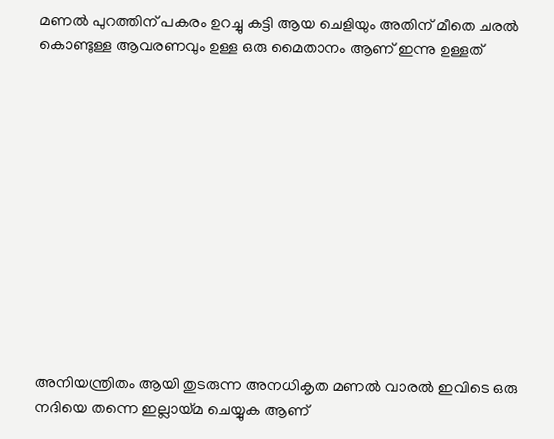മണല്‍ പുറത്തിന് പകരം ഉറച്ചു കട്ടി ആയ ചെളിയും അതിന് മീതെ ചരല്‍ കൊണ്ടുള്ള ആവരണവും ഉള്ള ഒരു മൈതാനം ആണ് ഇന്നു ഉള്ളത്













അനിയന്ത്രിതം ആയി തുടരുന്ന അനധികൃത മണല്‍ വാരല്‍ ഇവിടെ ഒരു നദിയെ തന്നെ ഇല്ലായ്മ ചെയ്യുക ആണ്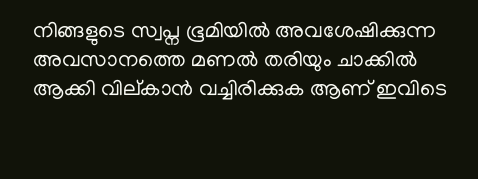നിങ്ങളുടെ സ്വപ്ന ഭൂമിയില്‍ അവശേഷിക്കുന്ന അവസാനത്തെ മണല്‍ തരിയും ചാക്കില്‍ ആക്കി വില്കാന്‍ വച്ചിരിക്കുക ആണ് ഇവിടെ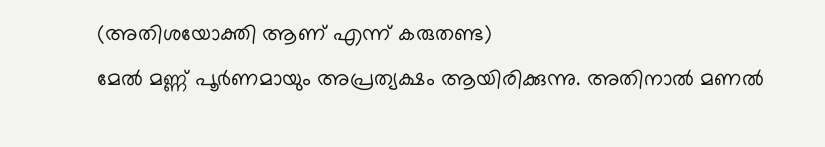(അതിശയോക്തി ആണ് എന്ന് കരുതണ്ട)
മേല്‍ മണ്ണ് പൂര്‍ണമായും അപ്രത്യക്ഷം ആയിരിക്കുന്നു. അതിനാല്‍ മണല്‍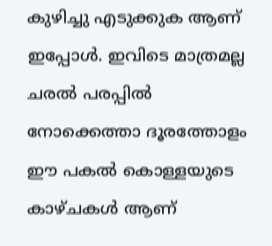കുഴിച്ചു എടുക്കുക ആണ് ഇപ്പോള്‍. ഇവിടെ മാത്രമല്ല ചരല്‍ പരപ്പില്‍ നോക്കെത്താ ദൂരത്തോളം ഈ പകല്‍ കൊള്ളയുടെ കാഴ്ചകള്‍ ആണ്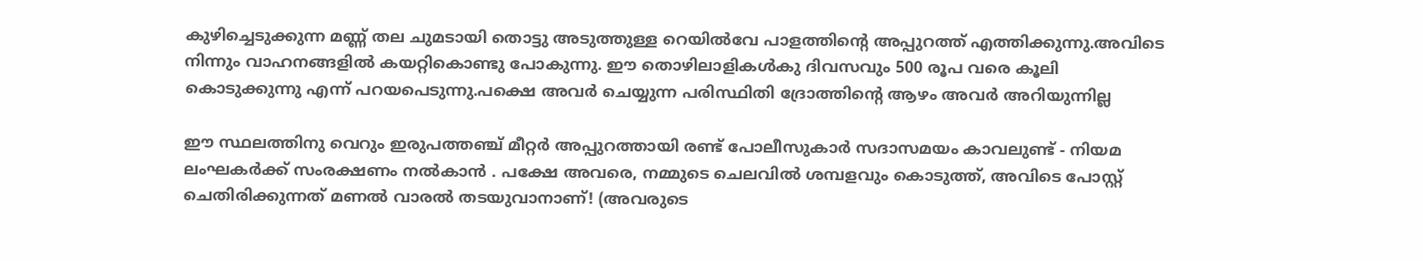കുഴിച്ചെടുക്കുന്ന മണ്ണ് തല ചുമടായി തൊട്ടു അടുത്തുള്ള റെയില്‍വേ പാളത്തിന്റെ അപ്പുറത്ത് എത്തിക്കുന്നു.അവിടെ നിന്നും വാഹനങ്ങളില്‍ കയറ്റികൊണ്ടു പോകുന്നു. ഈ തൊഴിലാളികള്‍കു ദിവസവും 500 രൂപ വരെ കൂലി കൊടുക്കുന്നു എന്ന് പറയപെടുന്നു.പക്ഷെ അവര്‍ ചെയ്യുന്ന പരിസ്ഥിതി ദ്രോത്തിന്റെ ആഴം അവര്‍ അറിയുന്നില്ല

ഈ സ്ഥലത്തിനു വെറും ഇരുപത്തഞ്ച് മീറ്റര്‍ അപ്പുറത്തായി രണ്ട് പോലീസുകാര്‍ സദാസമയം കാവലുണ്ട് - നിയമ ലംഘകര്‍ക്ക് സംരക്ഷണം നല്‍കാന്‍ . പക്ഷേ അവരെ, നമ്മുടെ ചെലവില്‍ ശമ്പളവും കൊടുത്ത്, അവിടെ പോസ്റ്റ് ചെതിരിക്കുന്നത് മണല്‍ വാരല്‍ തടയുവാനാണ്! (അവരുടെ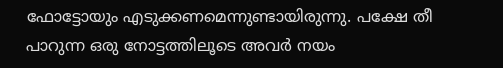ഫോട്ടോയും എടുക്കണമെന്നുണ്ടായിരുന്നു. പക്ഷേ തീ പാറുന്ന ഒരു നോട്ടത്തിലൂടെ അവര്‍ നയം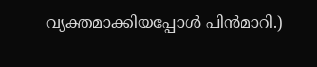വ്യക്തമാക്കിയപ്പോള്‍ പിന്‍മാറി.)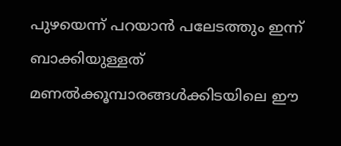പുഴയെന്ന് പറയാന്‍ പലേടത്തും ഇന്ന് ബാക്കിയുള്ളത് മണല്‍ക്കൂമ്പാരങ്ങള്‍ക്കിടയിലെ ഈ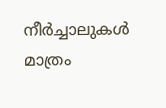നീര്‍ച്ചാലുകള്‍ മാത്രം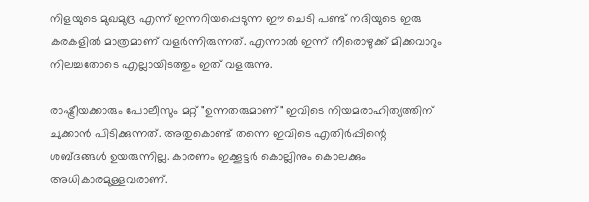നിളയുടെ മുഖമുദ്ര എന്ന് ഇന്നറിയപ്പെടുന്ന ഈ ചെടി പണ്ട് നദിയുടെ ഇരു കരകളില്‍ മാത്രമാണ് വളര്‍ന്നിരുന്നത്. എന്നാല്‍ ഇന്ന് നീരൊഴുക്ക് മിക്കവാറും നിലച്ചതോടെ എല്ലായിടത്തും ഇത് വളരുന്നു.

രാഷ്ട്രീയക്കാരും പോലീസും മറ്റ് "ഉന്നതരുമാണ്" ഇവിടെ നിയമരാഹിത്യത്തിന് ചുക്കാന്‍ പിടിക്കുന്നത്. അതുകൊണ്ട് തന്നെ ഇവിടെ എതിര്‍പ്പിന്റെ ശബ്ദങ്ങള്‍ ഉയരുന്നില്ല. കാരണം ഇക്കൂട്ടര്‍ കൊല്ലിനും കൊലക്കും അധികാരമുള്ളവരാണ്.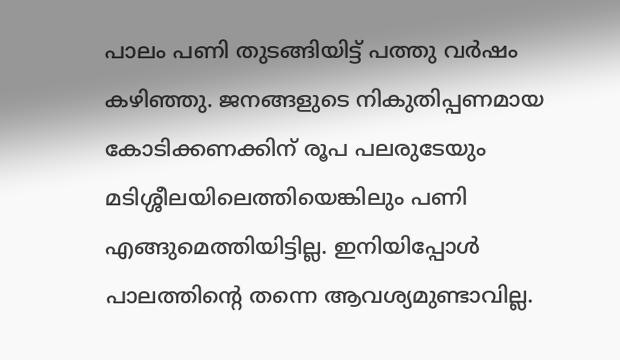പാലം പണി തുടങ്ങിയിട്ട് പത്തു വര്‍ഷം കഴിഞ്ഞു. ജനങ്ങളുടെ നികുതിപ്പണമായ കോടിക്കണക്കിന് രൂപ പലരുടേയും മടിശ്ശീലയിലെത്തിയെങ്കിലും പണി എങ്ങുമെത്തിയിട്ടില്ല. ഇനിയിപ്പോള്‍ പാലത്തിന്റെ തന്നെ ആവശ്യമുണ്ടാവില്ല.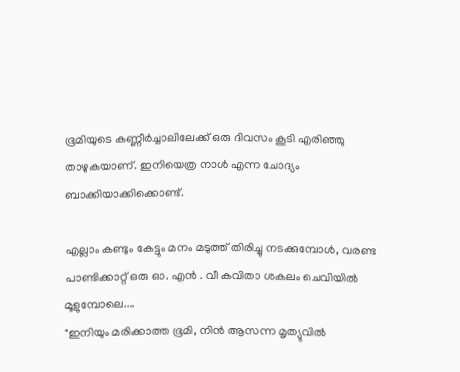ഭൂമിയുടെ കണ്ണീര്‍ച്ചാലിലേക്ക് ഒരു ദിവസം കൂടി എരിഞ്ഞു താഴുകയാണ്. ഇനിയെത്ര നാള്‍ എന്ന ചോദ്യം ബാക്കിയാക്കിക്കൊണ്ട്.

എല്ലാം കണ്ടും കേട്ടും മനം മടുത്ത് തിരിച്ചു നടക്കുമ്പോള്‍‍, വരണ്ട പാണ്ടിക്കാറ്റ് ഒരു ഓ. എന്‍ . വീ കവിതാ ശകലം ചെവിയില്‍ മൂളുമ്പോലെ....
"ഇനിയും മരിക്കാത്ത ഭൂമി, നിന്‍ ആസന്ന മൃത്യുവില്‍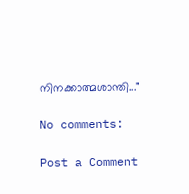നിനക്കാത്മശാന്തി..."

No comments:

Post a Comment